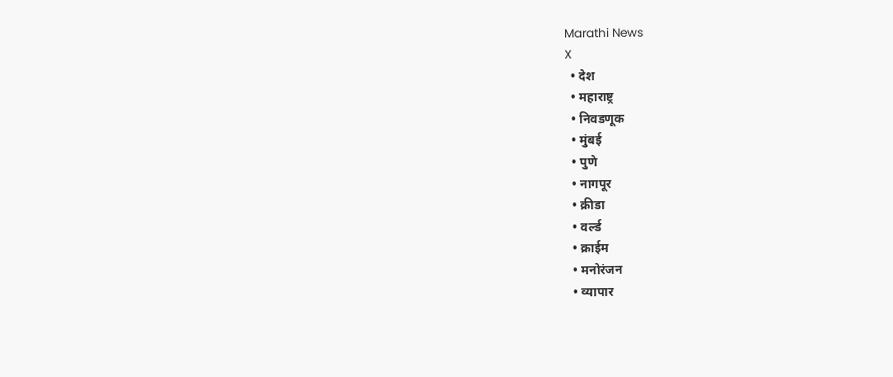Marathi News
X
  • देश
  • महाराष्ट्र
  • निवडणूक
  • मुंबई
  • पुणे
  • नागपूर
  • क्रीडा
  • वर्ल्ड
  • क्राईम
  • मनोरंजन
  • व्यापार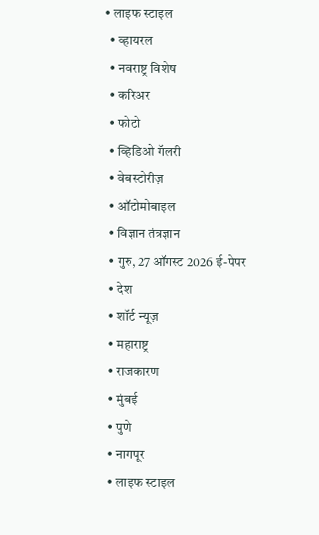• लाइफ स्टाइल
  • व्हायरल
  • नवराष्ट्र विशेष
  • करिअर
  • फोटो
  • व्हिडिओ गॅलरी
  • वेबस्टोरीज़
  • ऑटोमोबाइल
  • विज्ञान तंत्रज्ञान
  • गुरु, 27 ऑगस्ट 2026 ई-पेपर
  • देश
  • शॉर्ट न्यूज़
  • महाराष्ट्र
  • राजकारण
  • मुंबई
  • पुणे
  • नागपूर
  • लाइफ स्टाइल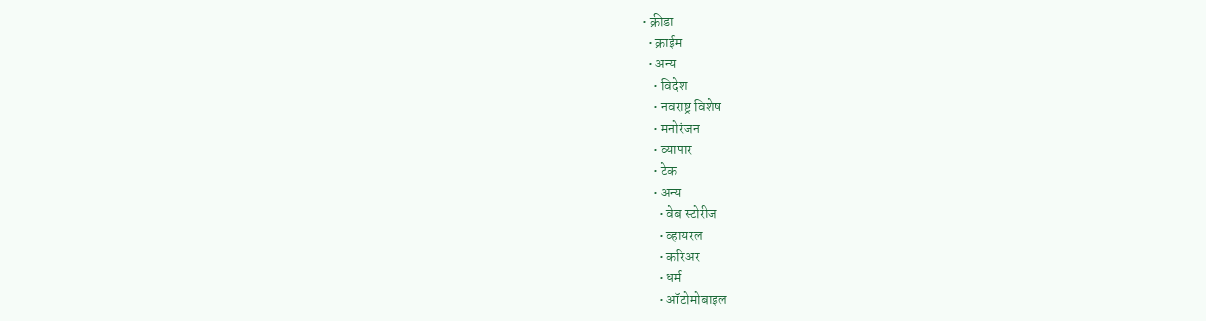• क्रीडा
  • क्राईम
  • अन्य
    • विदेश
    • नवराष्ट्र विशेष
    • मनोरंजन
    • व्यापार
    • टेक
    • अन्य
      • वेब स्टोरीज
      • व्हायरल
      • करिअर
      • धर्म
      • ऑटोमोबाइल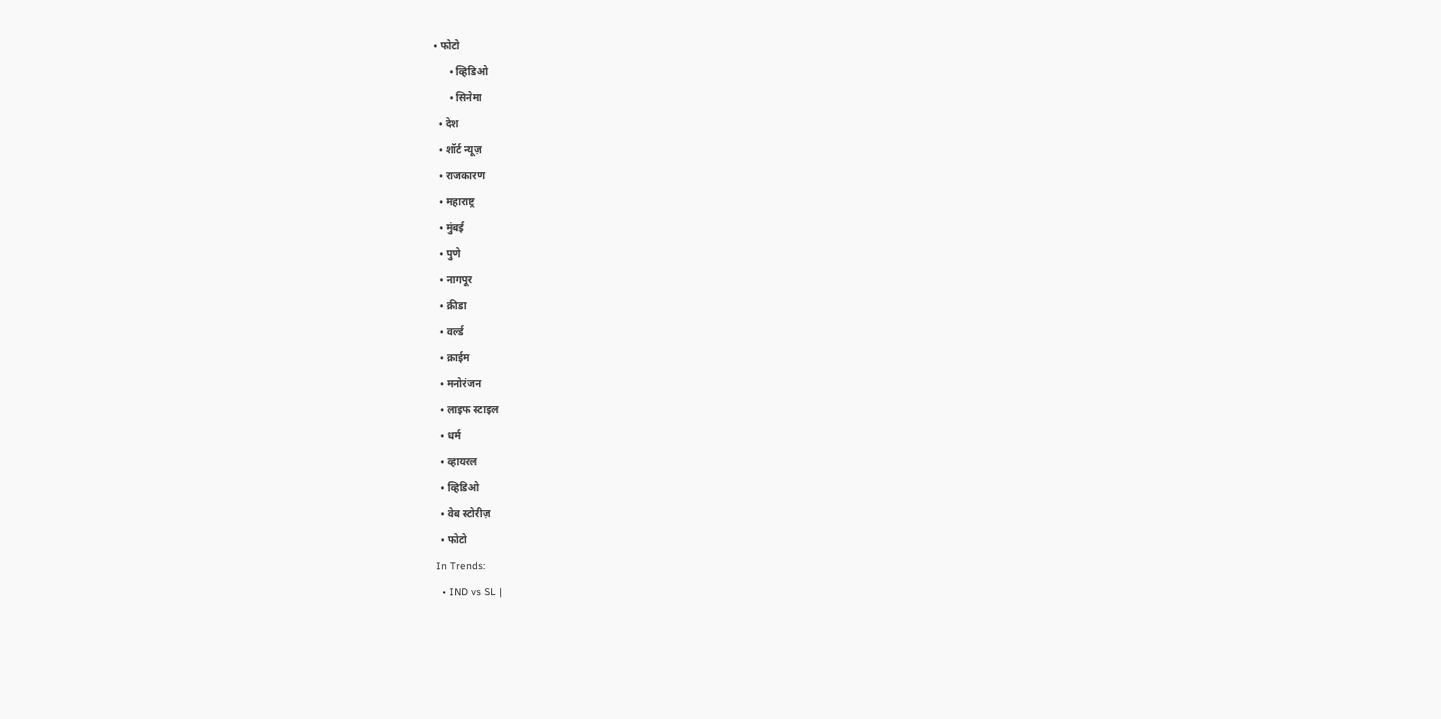• फोटो
      • व्हिडिओ
      • सिनेमा
  • देश
  • शॉर्ट न्यूज़
  • राजकारण
  • महाराष्ट्र
  • मुंबई
  • पुणे
  • नागपूर
  • क्रीडा
  • वर्ल्ड
  • क्राईम
  • मनोरंजन
  • लाइफ स्टाइल
  • धर्म
  • व्हायरल
  • व्हिडिओ
  • वेब स्टोरीज़
  • फोटो
In Trends:
  • IND vs SL |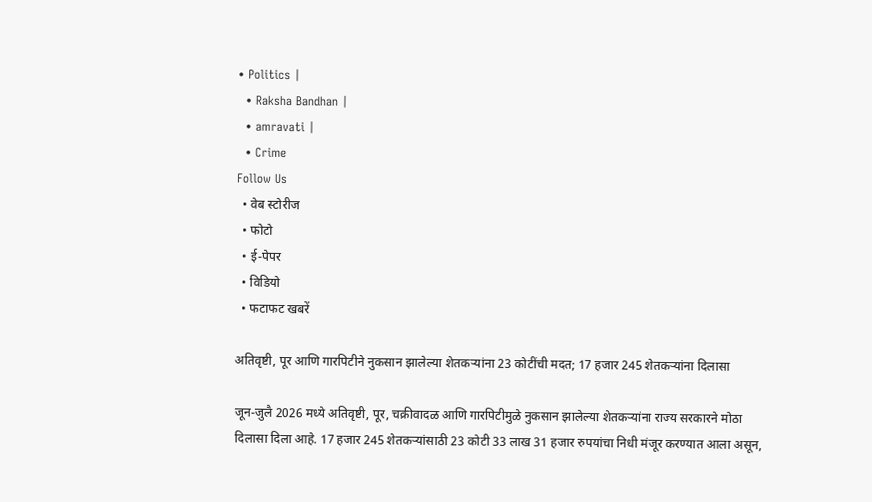• Politics |
  • Raksha Bandhan |
  • amravati |
  • Crime
Follow Us
  • वेब स्टोरीज
  • फोटो
  • ई-पेपर
  • विडियो
  • फटाफट खबरें

अतिवृष्टी, पूर आणि गारपिटीने नुकसान झालेल्या शेतकऱ्यांना 23 कोटींची मदत; 17 हजार 245 शेतकऱ्यांना दिलासा

जून-जुलै 2026 मध्ये अतिवृष्टी, पूर, चक्रीवादळ आणि गारपिटीमुळे नुकसान झालेल्या शेतकऱ्यांना राज्य सरकारने मोठा दिलासा दिला आहे. 17 हजार 245 शेतकऱ्यांसाठी 23 कोटी 33 लाख 31 हजार रुपयांचा निधी मंजूर करण्यात आला असून,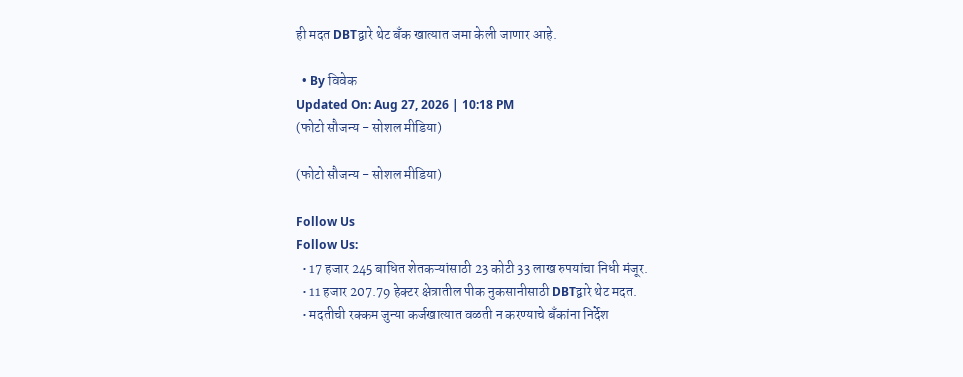ही मदत DBTद्वारे थेट बँक खात्यात जमा केली जाणार आहे.

  • By विवेक
Updated On: Aug 27, 2026 | 10:18 PM
(फोटो सौजन्य - सोशल मीडिया)

(फोटो सौजन्य - सोशल मीडिया)

Follow Us
Follow Us:
  • 17 हजार 245 बाधित शेतकऱ्यांसाठी 23 कोटी 33 लाख रुपयांचा निधी मंजूर.
  • 11 हजार 207.79 हेक्टर क्षेत्रातील पीक नुकसानीसाठी DBTद्वारे थेट मदत.
  • मदतीची रक्कम जुन्या कर्जखात्यात वळती न करण्याचे बँकांना निर्देश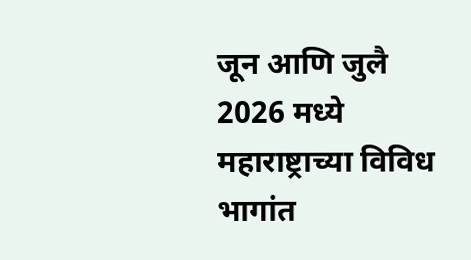जून आणि जुलै 2026 मध्ये महाराष्ट्राच्या विविध भागांत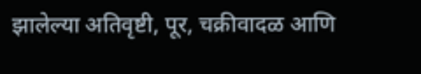झालेल्या अतिवृष्टी, पूर, चक्रीवादळ आणि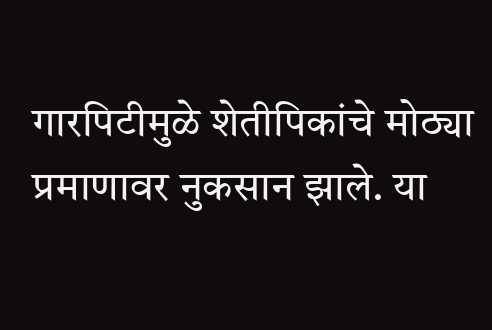गारपिटीमुळे शेतीपिकांचे मोठ्या प्रमाणावर नुकसान झाले. या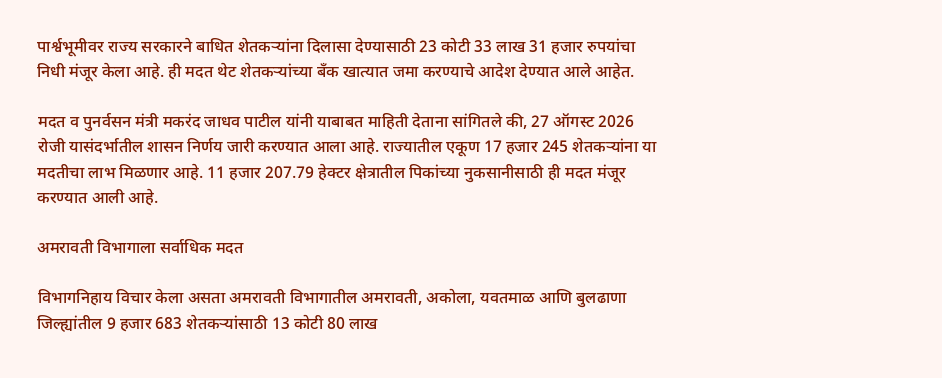पार्श्वभूमीवर राज्य सरकारने बाधित शेतकऱ्यांना दिलासा देण्यासाठी 23 कोटी 33 लाख 31 हजार रुपयांचा निधी मंजूर केला आहे. ही मदत थेट शेतकऱ्यांच्या बँक खात्यात जमा करण्याचे आदेश देण्यात आले आहेत.

मदत व पुनर्वसन मंत्री मकरंद जाधव पाटील यांनी याबाबत माहिती देताना सांगितले की, 27 ऑगस्ट 2026 रोजी यासंदर्भातील शासन निर्णय जारी करण्यात आला आहे. राज्यातील एकूण 17 हजार 245 शेतकऱ्यांना या मदतीचा लाभ मिळणार आहे. 11 हजार 207.79 हेक्टर क्षेत्रातील पिकांच्या नुकसानीसाठी ही मदत मंजूर करण्यात आली आहे.

अमरावती विभागाला सर्वाधिक मदत

विभागनिहाय विचार केला असता अमरावती विभागातील अमरावती, अकोला, यवतमाळ आणि बुलढाणा जिल्ह्यांतील 9 हजार 683 शेतकऱ्यांसाठी 13 कोटी 80 लाख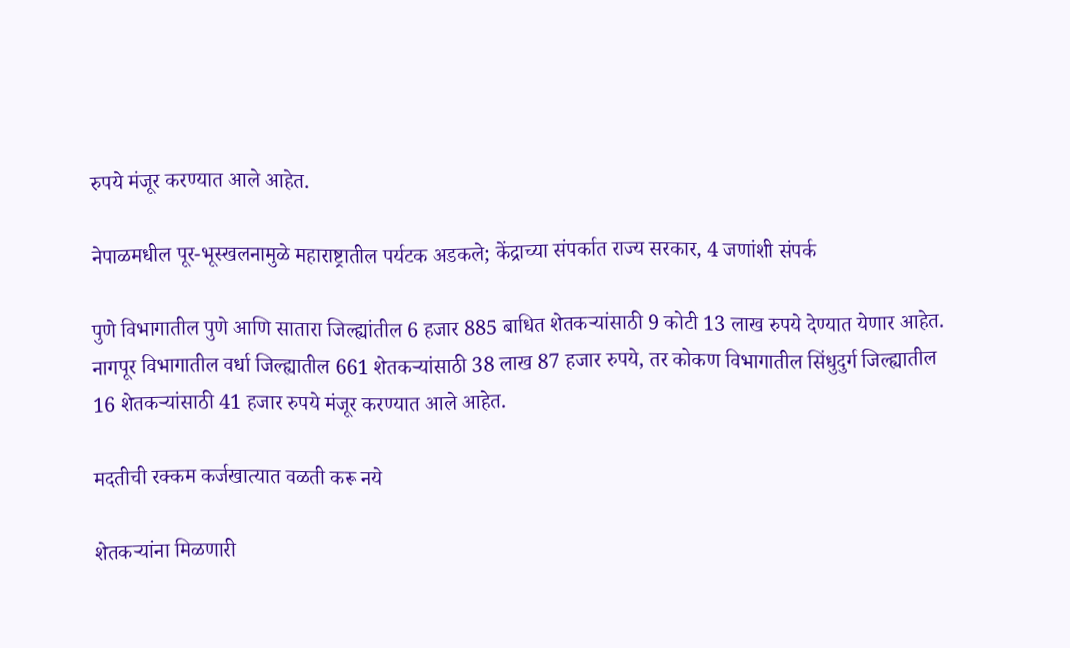रुपये मंजूर करण्यात आले आहेत.

नेपाळमधील पूर-भूस्खलनामुळे महाराष्ट्रातील पर्यटक अडकले; केंद्राच्या संपर्कात राज्य सरकार, 4 जणांशी संपर्क

पुणे विभागातील पुणे आणि सातारा जिल्ह्यांतील 6 हजार 885 बाधित शेतकऱ्यांसाठी 9 कोटी 13 लाख रुपये देण्यात येणार आहेत. नागपूर विभागातील वर्धा जिल्ह्यातील 661 शेतकऱ्यांसाठी 38 लाख 87 हजार रुपये, तर कोकण विभागातील सिंधुदुर्ग जिल्ह्यातील 16 शेतकऱ्यांसाठी 41 हजार रुपये मंजूर करण्यात आले आहेत.

मदतीची रक्कम कर्जखात्यात वळती करू नये

शेतकऱ्यांना मिळणारी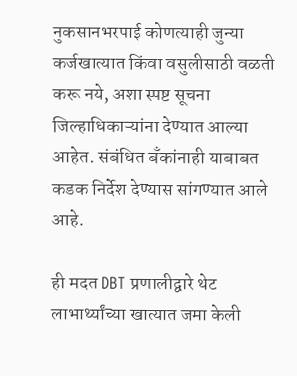नुकसानभरपाई कोणत्याही जुन्या कर्जखात्यात किंवा वसुलीसाठी वळती करू नये, अशा स्पष्ट सूचना जिल्हाधिकाऱ्यांना देण्यात आल्या आहेत. संबंधित बँकांनाही याबाबत कडक निर्देश देण्यास सांगण्यात आले आहे.

ही मदत DBT प्रणालीद्वारे थेट लाभार्थ्यांच्या खात्यात जमा केली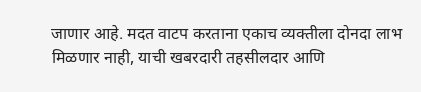जाणार आहे. मदत वाटप करताना एकाच व्यक्तीला दोनदा लाभ मिळणार नाही, याची खबरदारी तहसीलदार आणि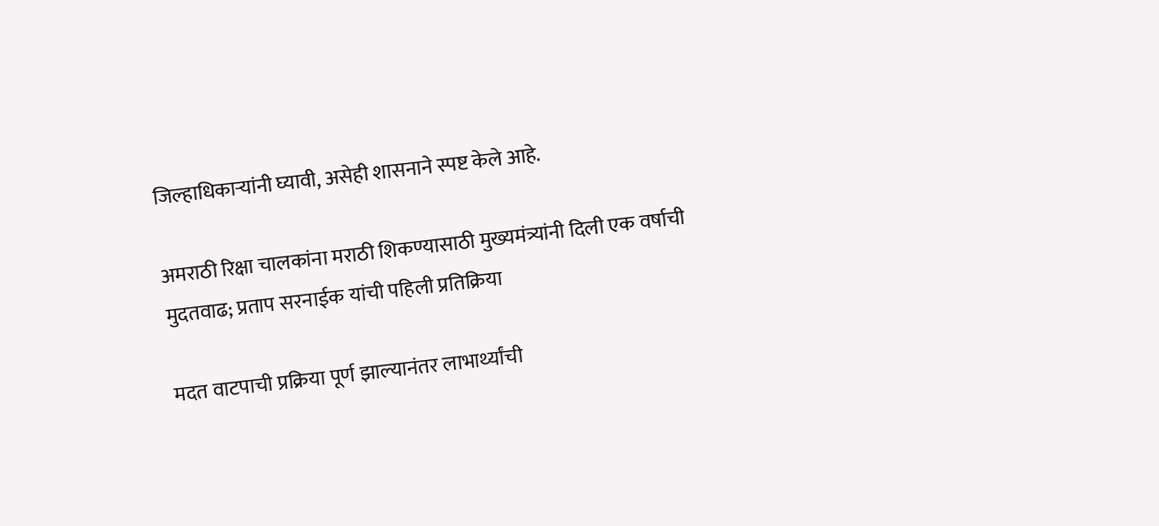जिल्हाधिकाऱ्यांनी घ्यावी, असेही शासनाने स्पष्ट केले आहे.

अमराठी रिक्षा चालकांना मराठी शिकण्यासाठी मुख्यमंत्र्यांनी दिली एक वर्षाची मुदतवाढ; प्रताप सरनाईक यांची पहिली प्रतिक्रिया

मदत वाटपाची प्रक्रिया पूर्ण झाल्यानंतर लाभार्थ्यांची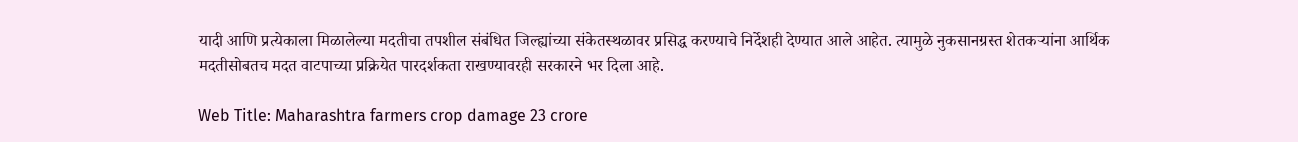यादी आणि प्रत्येकाला मिळालेल्या मदतीचा तपशील संबंधित जिल्ह्यांच्या संकेतस्थळावर प्रसिद्ध करण्याचे निर्देशही देण्यात आले आहेत. त्यामुळे नुकसानग्रस्त शेतकऱ्यांना आर्थिक मदतीसोबतच मदत वाटपाच्या प्रक्रियेत पारदर्शकता राखण्यावरही सरकारने भर दिला आहे.

Web Title: Maharashtra farmers crop damage 23 crore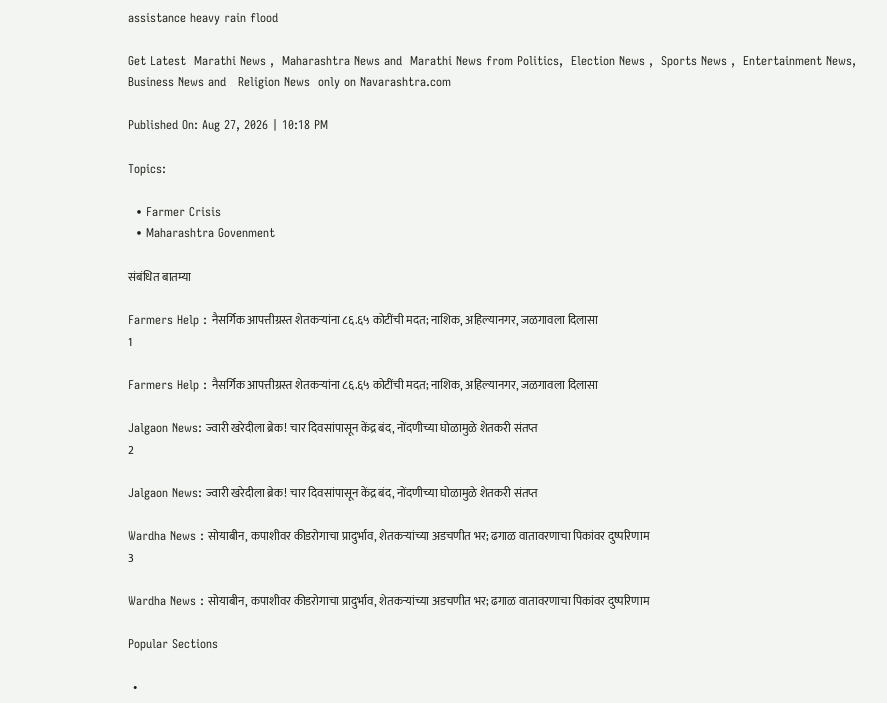assistance heavy rain flood

Get Latest  Marathi News ,  Maharashtra News and  Marathi News from Politics,  Election News ,  Sports News ,  Entertainment News,  Business News and   Religion News  only on Navarashtra.com

Published On: Aug 27, 2026 | 10:18 PM

Topics:

  • Farmer Crisis
  • Maharashtra Govenment

संबंधित बातम्या

Farmers Help : नैसर्गिक आपत्तीग्रस्त शेतकऱ्यांना ८६.६५ कोटींची मदत; नाशिक, अहिल्यानगर, जळगावला दिलासा
1

Farmers Help : नैसर्गिक आपत्तीग्रस्त शेतकऱ्यांना ८६.६५ कोटींची मदत; नाशिक, अहिल्यानगर, जळगावला दिलासा

Jalgaon News: ज्वारी खरेदीला ब्रेक! चार दिवसांपासून केंद्र बंद, नोंदणीच्या घोळामुळे शेतकरी संतप्त
2

Jalgaon News: ज्वारी खरेदीला ब्रेक! चार दिवसांपासून केंद्र बंद, नोंदणीच्या घोळामुळे शेतकरी संतप्त

Wardha News : सोयाबीन, कपाशीवर कीडरोगाचा प्रादुर्भाव, शेतकऱ्यांच्या अडचणीत भर; ढगाळ वातावरणाचा पिकांवर दुष्परिणाम
3

Wardha News : सोयाबीन, कपाशीवर कीडरोगाचा प्रादुर्भाव, शेतकऱ्यांच्या अडचणीत भर; ढगाळ वातावरणाचा पिकांवर दुष्परिणाम

Popular Sections

  •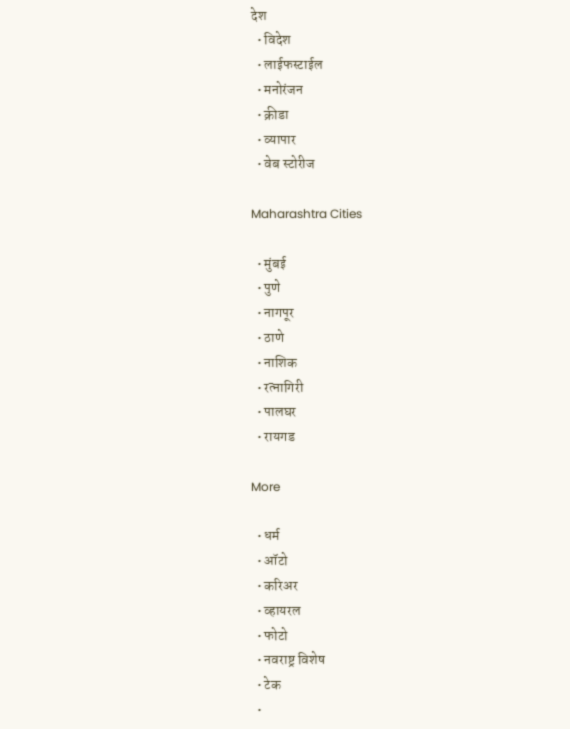देश
  • विदेश
  • लाईफस्टाईल
  • मनोरंजन
  • क्रीडा
  • व्यापार
  • वेब स्टोरीज

Maharashtra Cities

  • मुंबई
  • पुणे
  • नागपूर
  • ठाणे
  • नाशिक
  • रत्नागिरी
  • पालघर
  • रायगड

More

  • धर्म
  • ऑटो
  • करिअर
  • व्हायरल
  • फोटो
  • नवराष्ट्र विशेष
  • टेक
  •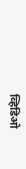व्हिडिओ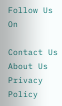Follow Us On

Contact Us About Us Privacy Policy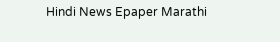Hindi News Epaper Marathi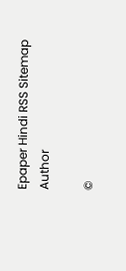Epaper Hindi RSS Sitemap Author

©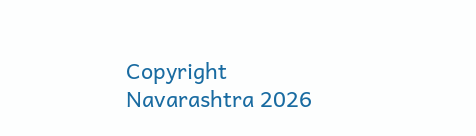Copyright Navarashtra 2026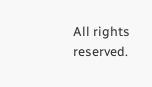All rights reserved.